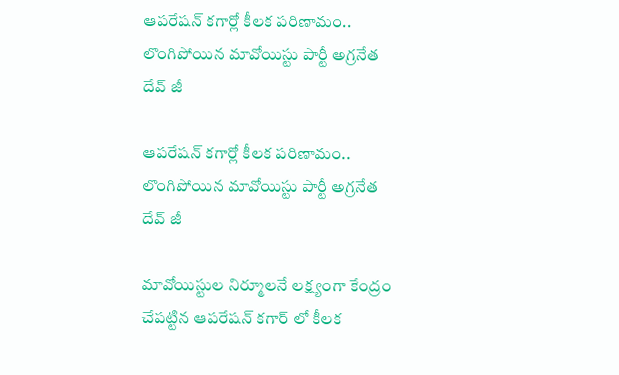ఆపరేషన్ కగార్లో కీలక పరిణామం.. లొంగిపోయిన మావోయిస్టు పార్టీ అగ్రనేత దేవ్ జీ

ఆపరేషన్ కగార్లో కీలక పరిణామం.. లొంగిపోయిన మావోయిస్టు పార్టీ అగ్రనేత దేవ్ జీ

మావోయిస్టుల నిర్మూలనే లక్ష్యంగా కేంద్రం చేపట్టిన ఆపరేషన్ కగార్ లో కీలక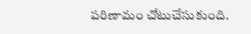పరిణామం చోటుచేసుకుంది.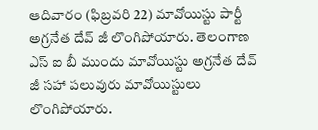ఆదివారం (ఫిబ్రవరి 22) మావోయిస్టు పార్టీ అగ్రనేత దేవ్ జీ లొంగిపోయారు. తెలంగాణ ఎస్ ఐ బీ ముందు మావోయిస్టు అగ్రనేత దేవ్ జీ సహా పలువురు మావోయిస్టులు లొంగిపోయారు.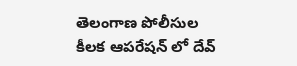తెలంగాణ పోలీసుల కీలక ఆపరేషన్ లో దేవ్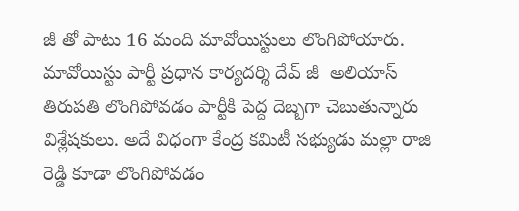జీ తో పాటు 16 మంది మావోయిస్టులు లొంగిపోయారు.  మావోయిస్టు పార్టీ ప్రధాన కార్యదర్శి దేవ్ జీ  అలియాస్ తిరుపతి లొంగిపోవడం పార్టీకి పెద్ద దెబ్బగా చెబుతున్నారు విశ్లేషకులు. అదే విధంగా కేంద్ర కమిటీ సభ్యుడు మల్లా రాజి రెడ్డి కూడా లొంగిపోవడం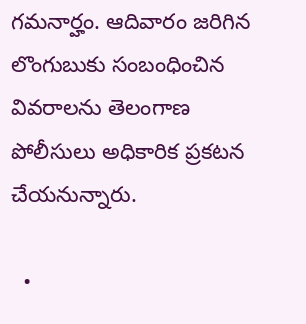గమనార్హం. ఆదివారం జరిగిన లొంగుబుకు సంబంధించిన వివరాలను తెలంగాణ పోలీసులు అధికారిక ప్రకటన చేయనున్నారు.

  •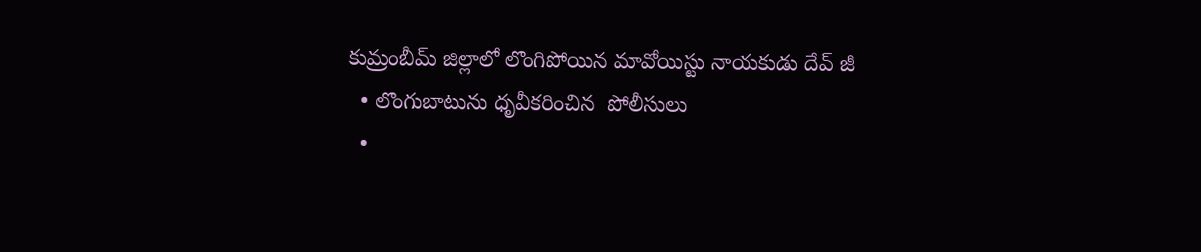కుమ్రంబీమ్ జిల్లాలో ‌లొంగిపోయిన మావోయిస్టు నాయకుడు దేవ్ జీ
  • లొంగుబాటును ధృవీకరించిన  పోలీసులు
  •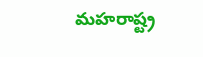మహరాష్ట్ర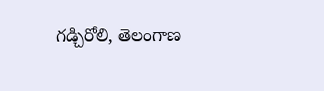గడ్చిరోలి, తెలంగాణ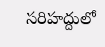సరిహద్దులో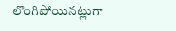లొంగిపోయినట్లుగా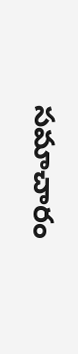సమాచారం